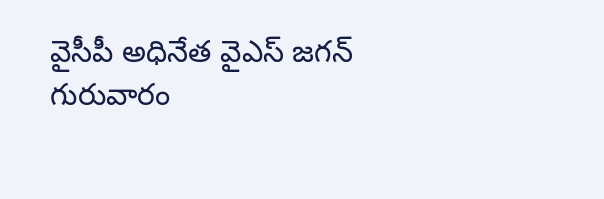వైసీపీ అధినేత వైఎస్ జగన్ గురువారం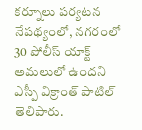కర్నూలు పర్యటన నేపథ్యంలో, నగరంలో 30 పోలీస్ యాక్ట్ అమలులో ఉందని ఎస్పీ విక్రాంత్ పాటిల్ తెలిపారు.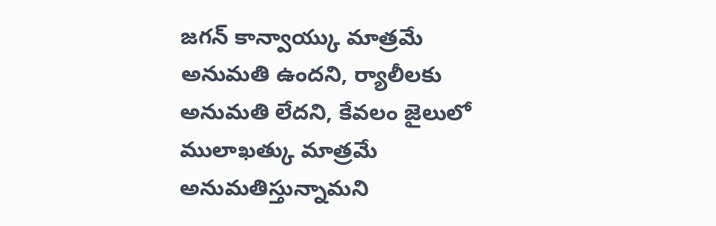జగన్ కాన్వాయ్కు మాత్రమే అనుమతి ఉందని, ర్యాలీలకు అనుమతి లేదని, కేవలం జైలులో ములాఖత్కు మాత్రమే అనుమతిస్తున్నామని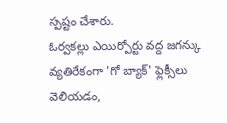స్పష్టం చేశారు.
ఓర్వకల్లు ఎయిర్పోర్టు వద్ద జగన్కు వ్యతిరేకంగా 'గో బ్యాక్' ఫ్లెక్సీలు వెలియడం,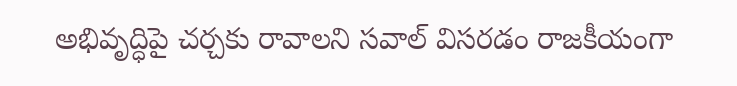అభివృద్ధిపై చర్చకు రావాలని సవాల్ విసరడం రాజకీయంగా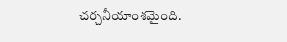చర్చనీయాంశమైంది.